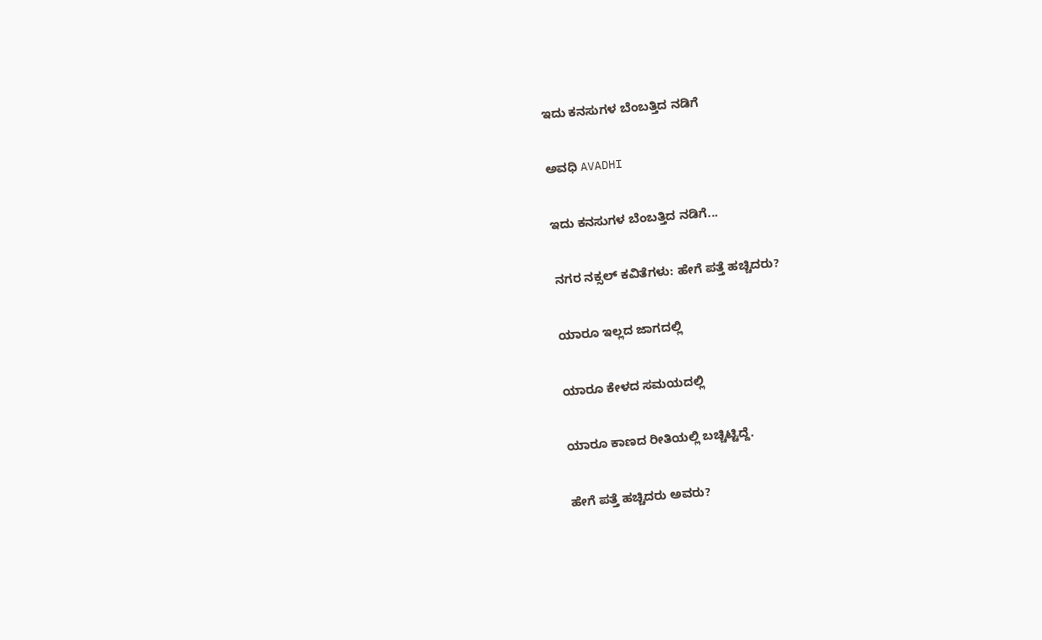ಇದು ಕನಸುಗಳ ಬೆಂಬತ್ತಿದ ನಡಿಗೆ‍

ಅವಧಿ AVADHI

ಇದು ಕನಸುಗಳ ಬೆಂಬತ್ತಿದ ನಡಿಗೆ...

ನಗರ ನಕ್ಸಲ್ ಕವಿತೆಗಳು: ಹೇಗೆ ಪತ್ತೆ ಹಚ್ಚಿದರು?

ಯಾರೂ ಇಲ್ಲದ ಜಾಗದಲ್ಲಿ

ಯಾರೂ ಕೇಳದ ಸಮಯದಲ್ಲಿ

ಯಾರೂ ಕಾಣದ ರೀತಿಯಲ್ಲಿ ಬಚ್ಚಿಟ್ಟಿದ್ದೆ.

ಹೇಗೆ ಪತ್ತೆ ಹಚ್ಚಿದರು ಅವರು?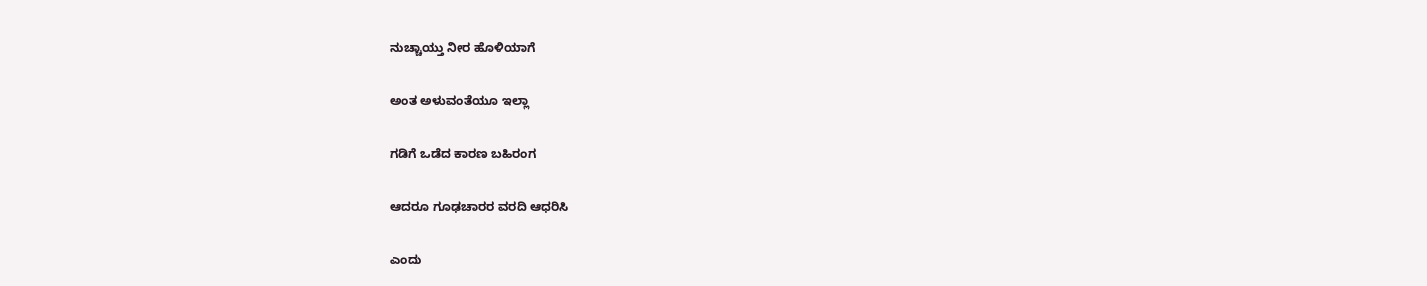ನುಚ್ಚಾಯ್ತು ನೀರ ಹೊಳಿಯಾಗೆ

ಅಂತ ಅಳುವಂತೆಯೂ ಇಲ್ಲಾ

ಗಡಿಗೆ ಒಡೆದ ಕಾರಣ ಬಹಿರಂಗ

ಆದರೂ ಗೂಢಚಾರರ ವರದಿ ಆಧರಿಸಿ

ಎಂದು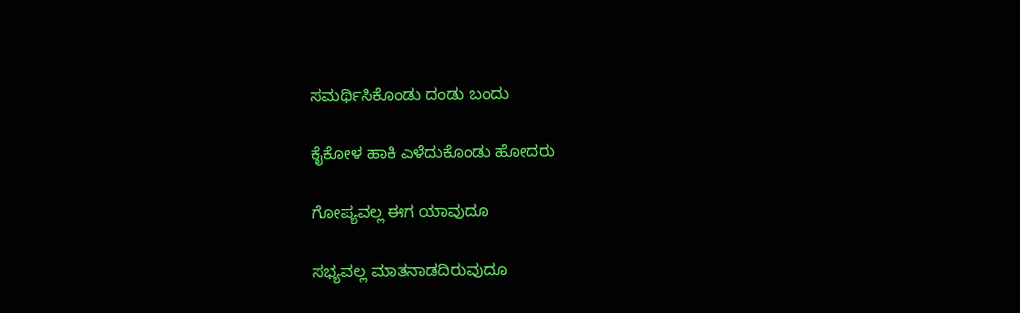ಸಮರ್ಥಿಸಿಕೊಂಡು ದಂಡು ಬಂದು

ಕೈಕೋಳ ಹಾಕಿ ಎಳೆದುಕೊಂಡು ಹೋದರು

ಗೋಪ್ಯವಲ್ಲ ಈಗ ಯಾವುದೂ

ಸಭ್ಯವಲ್ಲ ಮಾತನಾಡದಿರುವುದೂ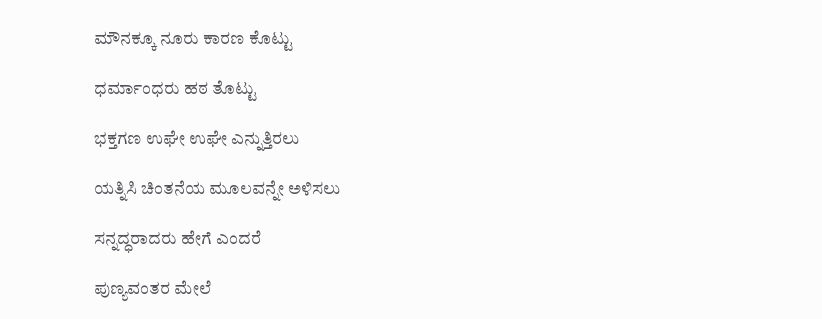ಮೌನಕ್ಕೂ ನೂರು ಕಾರಣ ಕೊಟ್ಟು

ಧರ್ಮಾಂಧರು ಹಠ ತೊಟ್ಟು

ಭಕ್ತಗಣ ಉಘೇ ಉಘೇ ಎನ್ನುತ್ತಿರಲು

ಯತ್ನಿಸಿ ಚಿಂತನೆಯ ಮೂಲವನ್ನೇ ಅಳಿಸಲು

ಸನ್ನದ್ಧರಾದರು ಹೇಗೆ ಎಂದರೆ

ಪುಣ್ಯವಂತರ ಮೇಲೆ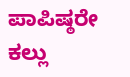ಪಾಪಿಷ್ಠರೇ ಕಲ್ಲು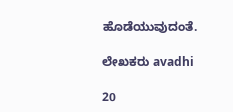ಹೊಡೆಯುವುದಂತೆ.

ಲೇಖಕರು avadhi

20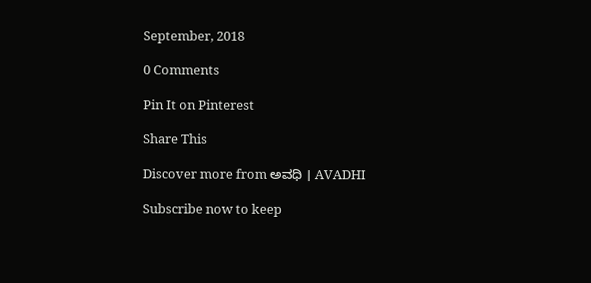September, 2018

0 Comments

Pin It on Pinterest

Share This

Discover more from ಅವಧಿ । AVADHI

Subscribe now to keep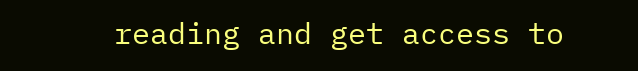reading and get access to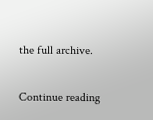the full archive.

Continue reading